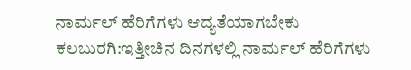ನಾರ್ಮಲ್ ಹೆರಿಗೆಗಳು ಆದ್ಯತೆಯಾಗಬೇಕು
ಕಲಬುರಗಿ:ಇತ್ತೀಚಿನ ದಿನಗಳಲ್ಲಿ ನಾರ್ಮಲ್ ಹೆರಿಗೆಗಳು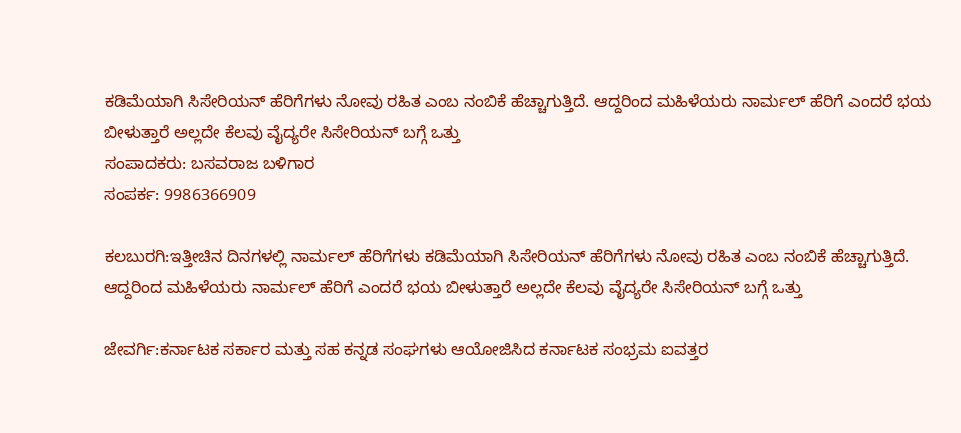ಕಡಿಮೆಯಾಗಿ ಸಿಸೇರಿಯನ್ ಹೆರಿಗೆಗಳು ನೋವು ರಹಿತ ಎಂಬ ನಂಬಿಕೆ ಹೆಚ್ಚಾಗುತ್ತಿದೆ. ಆದ್ದರಿಂದ ಮಹಿಳೆಯರು ನಾರ್ಮಲ್ ಹೆರಿಗೆ ಎಂದರೆ ಭಯ ಬೀಳುತ್ತಾರೆ ಅಲ್ಲದೇ ಕೆಲವು ವೈದ್ಯರೇ ಸಿಸೇರಿಯನ್ ಬಗ್ಗೆ ಒತ್ತು
ಸಂಪಾದಕರು: ಬಸವರಾಜ ಬಳಿಗಾರ
ಸಂಪರ್ಕ: 9986366909

ಕಲಬುರಗಿ:ಇತ್ತೀಚಿನ ದಿನಗಳಲ್ಲಿ ನಾರ್ಮಲ್ ಹೆರಿಗೆಗಳು ಕಡಿಮೆಯಾಗಿ ಸಿಸೇರಿಯನ್ ಹೆರಿಗೆಗಳು ನೋವು ರಹಿತ ಎಂಬ ನಂಬಿಕೆ ಹೆಚ್ಚಾಗುತ್ತಿದೆ. ಆದ್ದರಿಂದ ಮಹಿಳೆಯರು ನಾರ್ಮಲ್ ಹೆರಿಗೆ ಎಂದರೆ ಭಯ ಬೀಳುತ್ತಾರೆ ಅಲ್ಲದೇ ಕೆಲವು ವೈದ್ಯರೇ ಸಿಸೇರಿಯನ್ ಬಗ್ಗೆ ಒತ್ತು

ಜೇವರ್ಗಿ:ಕರ್ನಾಟಕ ಸರ್ಕಾರ ಮತ್ತು ಸಹ ಕನ್ನಡ ಸಂಘಗಳು ಆಯೋಜಿಸಿದ ಕರ್ನಾಟಕ ಸಂಭ್ರಮ ಐವತ್ತರ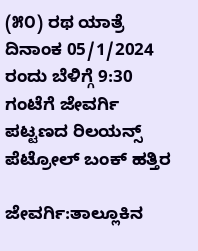(೫೦) ರಥ ಯಾತ್ರೆ ದಿನಾಂಕ 05/1/2024 ರಂದು ಬೆಳಿಗ್ಗೆ 9:30 ಗಂಟೆಗೆ ಜೇವರ್ಗಿ ಪಟ್ಟಣದ ರಿಲಯನ್ಸ್ ಪೆಟ್ರೋಲ್ ಬಂಕ್ ಹತ್ತಿರ

ಜೇವರ್ಗಿ:ತಾಲ್ಲೂಕಿನ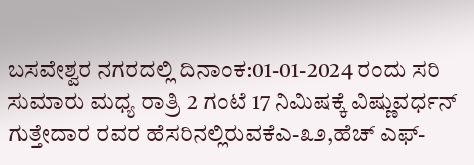ಬಸವೇಶ್ವರ ನಗರದಲ್ಲಿ ದಿನಾಂಕ:01-01-2024 ರಂದು ಸರಿ ಸುಮಾರು ಮಧ್ಯ ರಾತ್ರಿ 2 ಗಂಟೆ 17 ನಿಮಿಷಕ್ಕೆ ವಿಷ್ಣುವರ್ಧನ್ ಗುತ್ತೇದಾರ ರವರ ಹೆಸರಿನಲ್ಲಿರುವಕೆಎ-೩೨,ಹೆಚ್ ಎಫ್-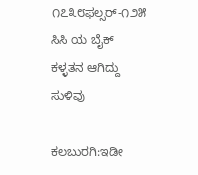೧೭೩೮ಫಲ್ಸರ್-೧೨೫ ಸಿಸಿ ಯ ಬೈಕ್ ಕಳ್ಳತನ ಆಗಿದ್ದು ಸುಳಿವು

ಕಲಬುರಗಿ:ಇಡೀ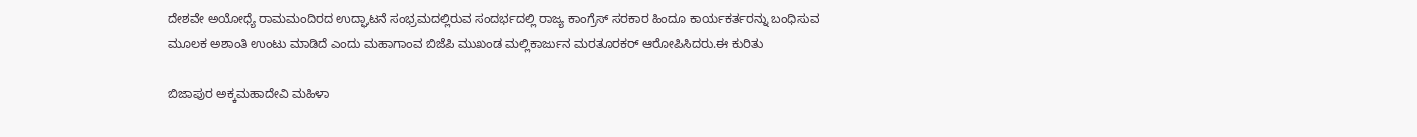ದೇಶವೇ ಅಯೋಧ್ಯೆ ರಾಮಮಂದಿರದ ಉದ್ಘಾಟನೆ ಸಂಭ್ರಮದಲ್ಲಿರುವ ಸಂದರ್ಭದಲ್ಲಿ ರಾಜ್ಯ ಕಾಂಗ್ರೆಸ್ ಸರಕಾರ ಹಿಂದೂ ಕಾರ್ಯಕರ್ತರನ್ನು ಬಂಧಿಸುವ ಮೂಲಕ ಅಶಾಂತಿ ಉಂಟು ಮಾಡಿದೆ ಎಂದು ಮಹಾಗಾಂವ ಬಿಜೆಪಿ ಮುಖಂಡ ಮಲ್ಲಿಕಾರ್ಜುನ ಮರತೂರಕರ್ ಆರೋಪಿಸಿದರು.ಈ ಕುರಿತು

ಬಿಜಾಪುರ ಅಕ್ಕಮಹಾದೇವಿ ಮಹಿಳಾ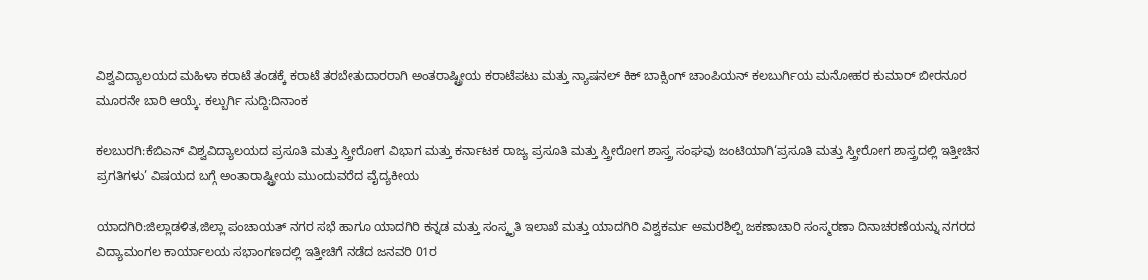ವಿಶ್ವವಿದ್ಯಾಲಯದ ಮಹಿಳಾ ಕರಾಟೆ ತಂಡಕ್ಕೆ ಕರಾಟೆ ತರಬೇತುದಾರರಾಗಿ ಅಂತರಾಷ್ಟ್ರೀಯ ಕರಾಟೆಪಟು ಮತ್ತು ನ್ಯಾಷನಲ್ ಕಿಕ್ ಬಾಕ್ಸಿಂಗ್ ಚಾಂಪಿಯನ್ ಕಲಬುರ್ಗಿಯ ಮನೋಹರ ಕುಮಾರ್ ಬೀರನೂರ ಮೂರನೇ ಬಾರಿ ಆಯ್ಕೆ. ಕಲ್ಬುರ್ಗಿ ಸುದ್ದಿ:ದಿನಾಂಕ

ಕಲಬುರಗಿ:ಕೆಬಿಎನ್ ವಿಶ್ವವಿದ್ಯಾಲಯದ ಪ್ರಸೂತಿ ಮತ್ತು ಸ್ತ್ರೀರೋಗ ವಿಭಾಗ ಮತ್ತು ಕರ್ನಾಟಕ ರಾಜ್ಯ ಪ್ರಸೂತಿ ಮತ್ತು ಸ್ತ್ರೀರೋಗ ಶಾಸ್ತ್ರ ಸಂಘವು ಜಂಟಿಯಾಗಿ‘ಪ್ರಸೂತಿ ಮತ್ತು ಸ್ತ್ರೀರೋಗ ಶಾಸ್ತ್ರದಲ್ಲಿ ಇತ್ತೀಚಿನ ಪ್ರಗತಿಗಳು’ ವಿಷಯದ ಬಗ್ಗೆ ಅಂತಾರಾಷ್ಟ್ರೀಯ ಮುಂದುವರೆದ ವೈದ್ಯಕೀಯ

ಯಾದಗಿರಿ:ಜಿಲ್ಲಾಡಳಿತ,ಜಿಲ್ಲಾ ಪಂಚಾಯತ್ ನಗರ ಸಭೆ ಹಾಗೂ ಯಾದಗಿರಿ ಕನ್ನಡ ಮತ್ತು ಸಂಸ್ಕೃತಿ ಇಲಾಖೆ ಮತ್ತು ಯಾದಗಿರಿ ವಿಶ್ವಕರ್ಮ ಅಮರಶಿಲ್ಪಿ ಜಕಣಾಚಾರಿ ಸಂಸ್ಮರಣಾ ದಿನಾಚರಣೆಯನ್ನು ನಗರದ ವಿದ್ಯಾಮಂಗಲ ಕಾರ್ಯಾಲಯ ಸಭಾಂಗಣದಲ್ಲಿ ಇತ್ತೀಚಿಗೆ ನಡೆದ ಜನವರಿ 01ರ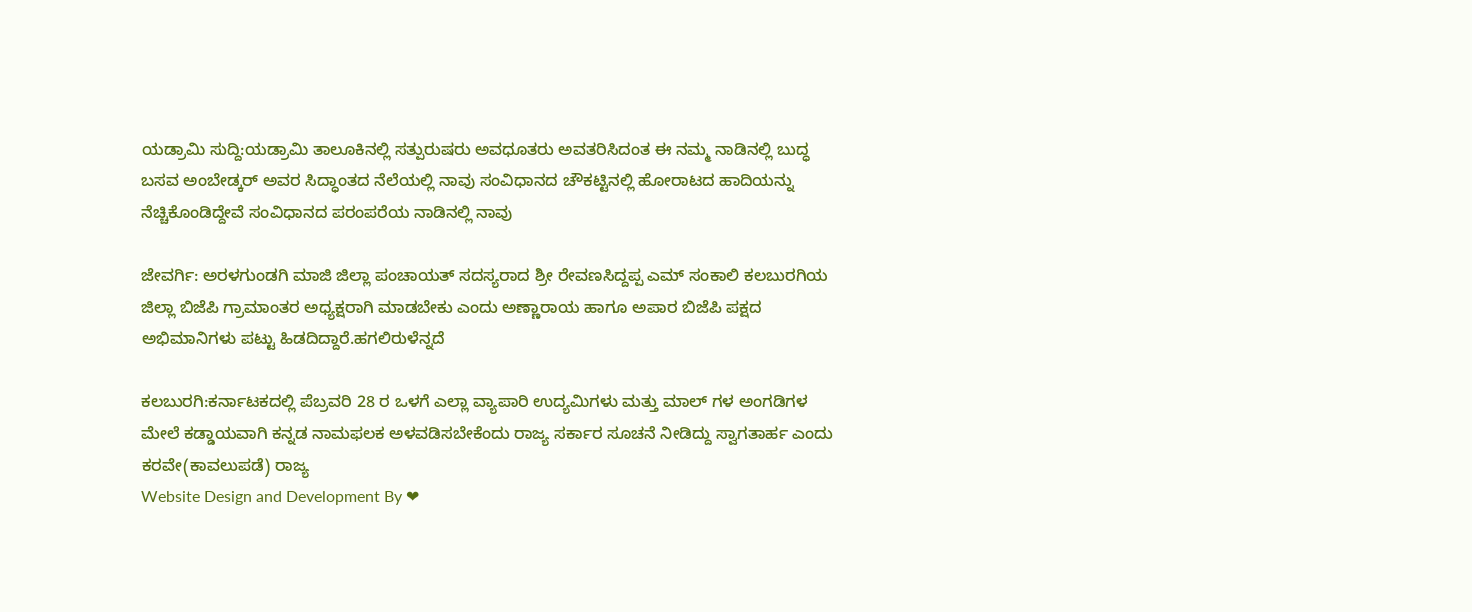ಯಡ್ರಾಮಿ ಸುದ್ದಿ:ಯಡ್ರಾಮಿ ತಾಲೂಕಿನಲ್ಲಿ ಸತ್ಪುರುಷರು ಅವಧೂತರು ಅವತರಿಸಿದಂತ ಈ ನಮ್ಮ ನಾಡಿನಲ್ಲಿ ಬುದ್ಧ ಬಸವ ಅಂಬೇಡ್ಕರ್ ಅವರ ಸಿದ್ಧಾಂತದ ನೆಲೆಯಲ್ಲಿ ನಾವು ಸಂವಿಧಾನದ ಚೌಕಟ್ಟಿನಲ್ಲಿ ಹೋರಾಟದ ಹಾದಿಯನ್ನು ನೆಚ್ಚಿಕೊಂಡಿದ್ದೇವೆ ಸಂವಿಧಾನದ ಪರಂಪರೆಯ ನಾಡಿನಲ್ಲಿ ನಾವು

ಜೇವರ್ಗಿ: ಅರಳಗುಂಡಗಿ ಮಾಜಿ ಜಿಲ್ಲಾ ಪಂಚಾಯತ್ ಸದಸ್ಯರಾದ ಶ್ರೀ ರೇವಣಸಿದ್ದಪ್ಪ ಎಮ್ ಸಂಕಾಲಿ ಕಲಬುರಗಿಯ ಜಿಲ್ಲಾ ಬಿಜೆಪಿ ಗ್ರಾಮಾಂತರ ಅಧ್ಯಕ್ಷರಾಗಿ ಮಾಡಬೇಕು ಎಂದು ಅಣ್ಣಾರಾಯ ಹಾಗೂ ಅಪಾರ ಬಿಜೆಪಿ ಪಕ್ಷದ ಅಭಿಮಾನಿಗಳು ಪಟ್ಟು ಹಿಡದಿದ್ದಾರೆ.ಹಗಲಿರುಳೆನ್ನದೆ

ಕಲಬುರಗಿ:ಕರ್ನಾಟಕದಲ್ಲಿ ಪೆಬ್ರವರಿ 28 ರ ಒಳಗೆ ಎಲ್ಲಾ ವ್ಯಾಪಾರಿ ಉದ್ಯಮಿಗಳು ಮತ್ತು ಮಾಲ್ ಗಳ ಅಂಗಡಿಗಳ ಮೇಲೆ ಕಡ್ಡಾಯವಾಗಿ ಕನ್ನಡ ನಾಮಫಲಕ ಅಳವಡಿಸಬೇಕೆಂದು ರಾಜ್ಯ ಸರ್ಕಾರ ಸೂಚನೆ ನೀಡಿದ್ದು ಸ್ವಾಗತಾರ್ಹ ಎಂದು ಕರವೇ(ಕಾವಲುಪಡೆ) ರಾಜ್ಯ
Website Design and Development By ❤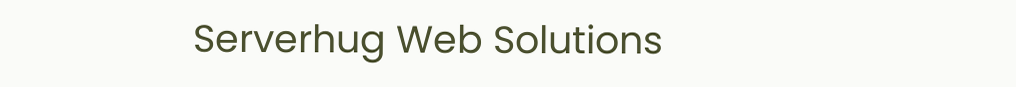Serverhug Web Solutions